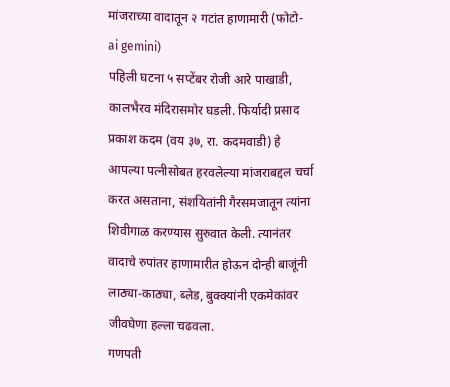मांजराच्या वादातून २ गटांत हाणामारी (फोटो- ai gemini)
पहिली घटना ५ सप्टेंबर रोजी आरे पाखाडी, कालभैरव मंदिरासमोर घडली. फिर्यादी प्रसाद प्रकाश कदम (वय ३७, रा. कदमवाडी) हे आपल्या पत्नीसोबत हरवलेल्या मांजराबद्दल चर्चा करत असताना, संशयितांनी गैरसमजातून त्यांना शिवीगाळ करण्यास सुरुवात केली. त्यानंतर वादाचे रुपांतर हाणामारीत होऊन दोन्ही बाजूंनी लाठ्या-काठ्या, ब्लेड, बुक्क्यांनी एकमेकांवर जीवघेणा हल्ला चढवला.
गणपती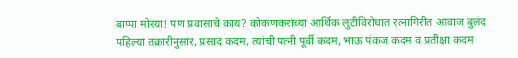बाप्पा मोरया! पण प्रवासाचे काय? कोकणकरांच्या आर्थिक लुटीविरोधात रत्नागिरीत आवाज बुलंद
पहिल्या तक्रारीनुसार, प्रसाद कदम, त्यांची पत्नी पूर्वी कदम, भाऊ पंकज कदम व प्रतीक्षा कदम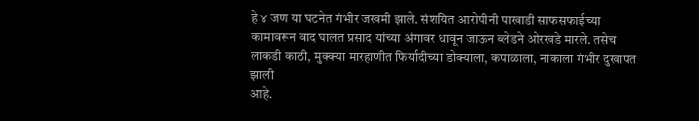हे ४ जण या घटनेत गंभीर जखमी झाले. संशयित आरोपीनी पाखाडी साफसफाईच्या कामावरून वाद घालत प्रसाद यांच्या अंगावर धावून जाऊन ब्लेडने ओरखडे मारले. तसेच लाकडी काठी, मुक्क्या मारहाणीत फिर्यादीच्या डोक्याला, कपाळाला, नाकाला गंभीर दुखापत झाली
आहे.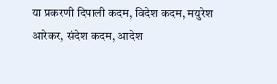या प्रकरणी दिपाली कदम, विदेश कदम, मयुरेश आरेकर, संदेश कदम, आदेश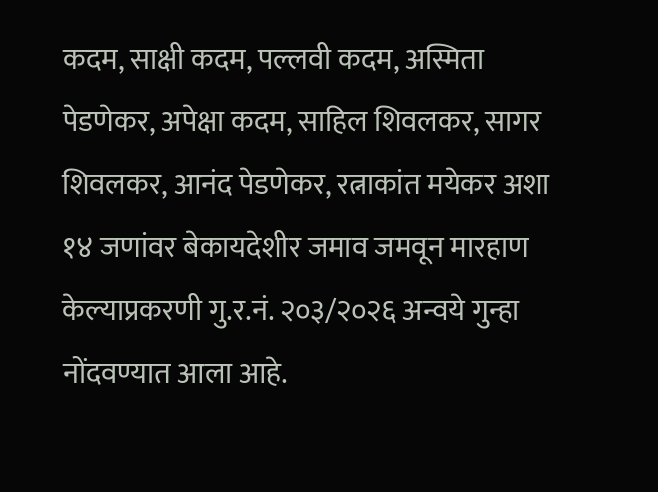कदम, साक्षी कदम, पल्लवी कदम, अस्मिता पेडणेकर, अपेक्षा कदम, साहिल शिवलकर, सागर शिवलकर, आनंद पेडणेकर, रत्नाकांत मयेकर अशा १४ जणांवर बेकायदेशीर जमाव जमवून मारहाण केल्याप्रकरणी गु.र.नं. २०३/२०२६ अन्वये गुन्हा नोंदवण्यात आला आहे.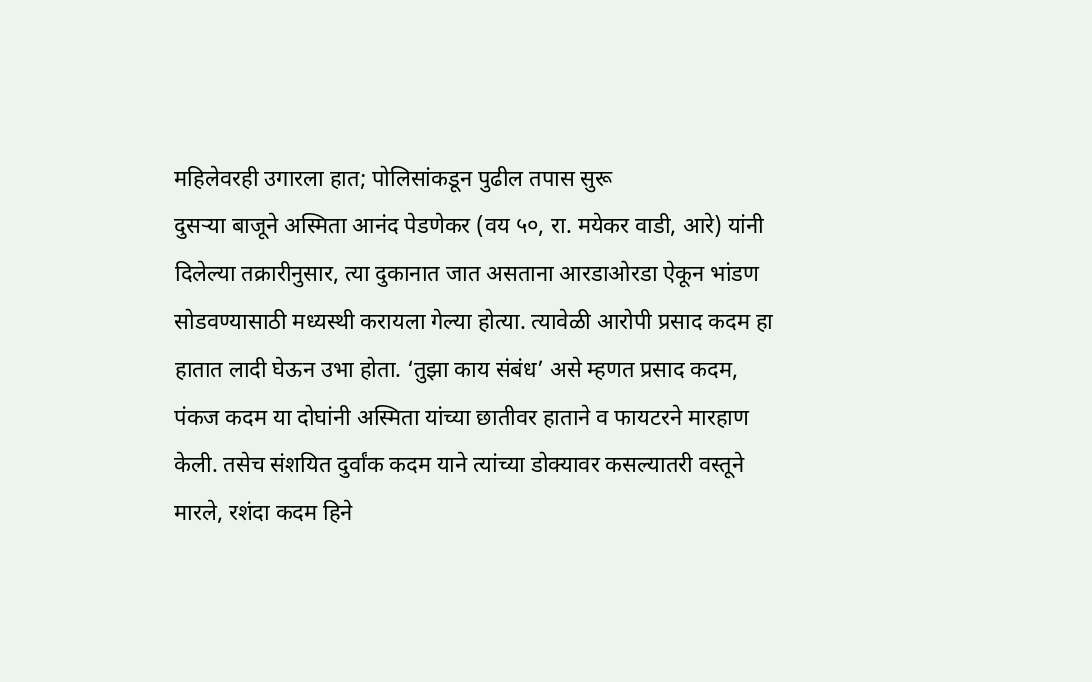महिलेवरही उगारला हात; पोलिसांकडून पुढील तपास सुरू
दुसऱ्या बाजूने अस्मिता आनंद पेडणेकर (वय ५०, रा. मयेकर वाडी, आरे) यांनी दिलेल्या तक्रारीनुसार, त्या दुकानात जात असताना आरडाओरडा ऐकून भांडण सोडवण्यासाठी मध्यस्थी करायला गेल्या होत्या. त्यावेळी आरोपी प्रसाद कदम हा हातात लादी घेऊन उभा होता. ‘तुझा काय संबंध’ असे म्हणत प्रसाद कदम, पंकज कदम या दोघांनी अस्मिता यांच्या छातीवर हाताने व फायटरने मारहाण केली. तसेच संशयित दुर्वांक कदम याने त्यांच्या डोक्यावर कसल्यातरी वस्तूने मारले, रशंदा कदम हिने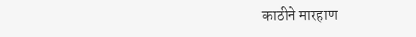काठीने मारहाण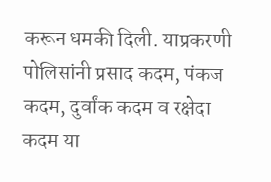करून धमकी दिली. याप्रकरणी पोलिसांनी प्रसाद कदम, पंकज कदम, दुर्वांक कदम व रक्षेदा कदम या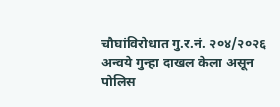चौघांविरोधात गु.र.नं. २०४/२०२६ अन्वये गुन्हा दाखल केला असून पोलिस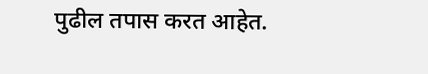पुढील तपास करत आहेत.